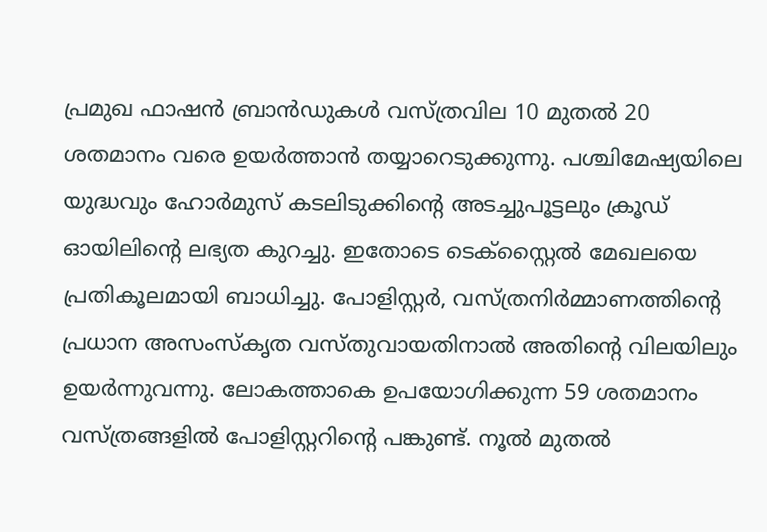പ്രമുഖ ഫാഷൻ ബ്രാൻഡുകൾ വസ്ത്രവില 10 മുതൽ 20 ശതമാനം വരെ ഉയർത്താൻ തയ്യാറെടുക്കുന്നു. പശ്ചിമേഷ്യയിലെ യുദ്ധവും ഹോർമുസ് കടലിടുക്കിന്റെ അടച്ചുപൂട്ടലും ക്രൂഡ് ഓയിലിന്റെ ലഭ്യത കുറച്ചു. ഇതോടെ ടെക്സ്റ്റൈൽ മേഖലയെ പ്രതികൂലമായി ബാധിച്ചു. പോളിസ്റ്റർ, വസ്ത്രനിർമ്മാണത്തിന്റെ പ്രധാന അസംസ്‌കൃത വസ്തുവായതിനാൽ അതിന്റെ വിലയിലും ഉയർന്നുവന്നു. ലോകത്താകെ ഉപയോഗിക്കുന്ന 59 ശതമാനം വസ്ത്രങ്ങളിൽ പോളിസ്റ്ററിന്റെ പങ്കുണ്ട്. നൂൽ മുതൽ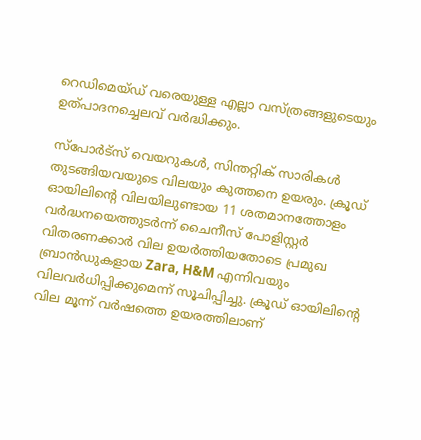റെഡിമെയ്ഡ് വരെയുള്ള എല്ലാ വസ്ത്രങ്ങളുടെയും ഉത്പാദനച്ചെലവ് വർദ്ധിക്കും.

സ്പോർട്സ് വെയറുകൾ, സിന്തറ്റിക് സാരികൾ തുടങ്ങിയവയുടെ വിലയും കുത്തനെ ഉയരും. ക്രൂഡ് ഓയിലിന്റെ വിലയിലുണ്ടായ 11 ശതമാനത്തോളം വർദ്ധനയെത്തുടർന്ന് ചൈനീസ് പോളിസ്റ്റർ വിതരണക്കാർ വില ഉയർത്തിയതോടെ പ്രമുഖ ബ്രാൻഡുകളായ Zara, H&M എന്നിവയും വിലവർധിപ്പിക്കുമെന്ന് സൂചിപ്പിച്ചു. ക്രൂഡ് ഓയിലിന്റെ വില മൂന്ന് വർഷത്തെ ഉയരത്തിലാണ്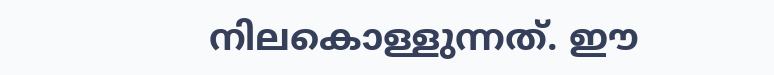നിലകൊള്ളുന്നത്. ഈ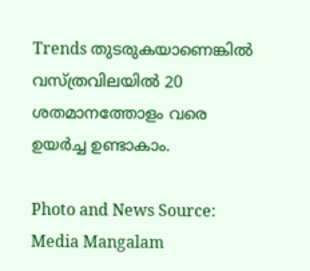Trends തുടരുകയാണെങ്കിൽ വസ്ത്രവിലയിൽ 20 ശതമാനത്തോളം വരെ ഉയർച്ച ഉണ്ടാകാം.

Photo and News Source: Media Mangalam